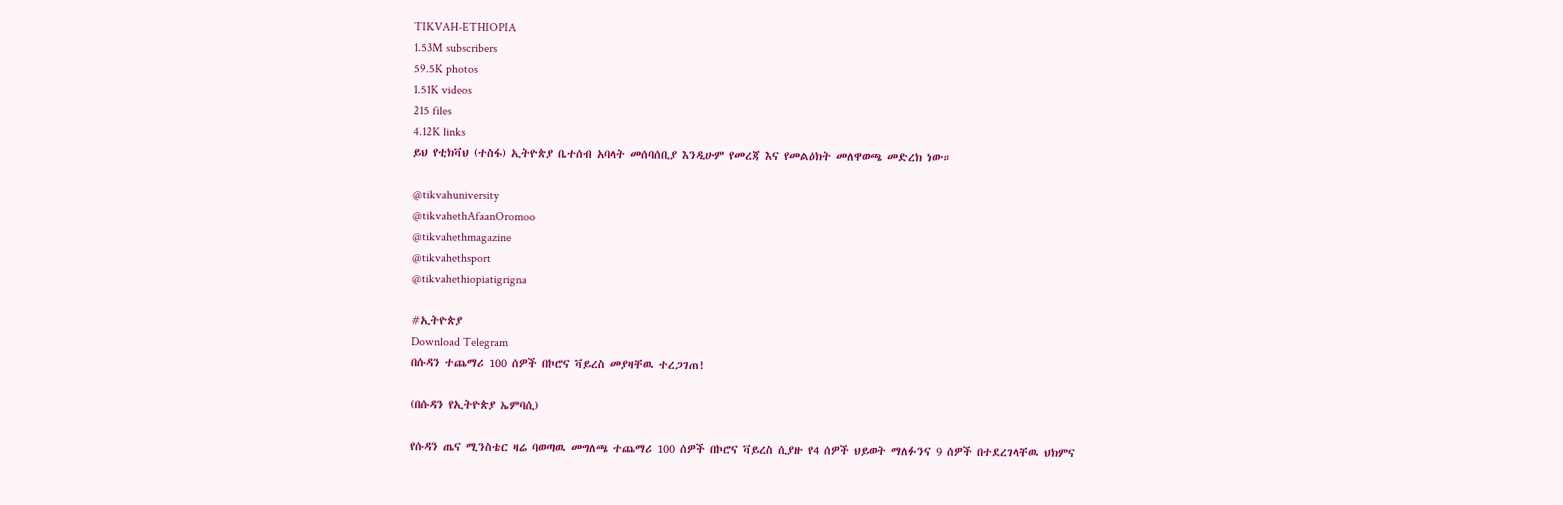TIKVAH-ETHIOPIA
1.53M subscribers
59.5K photos
1.51K videos
215 files
4.12K links
ይህ የቲክቫህ (ተስፋ) ኢትዮጵያ ቤተሰብ አባላት መሰባሰቢያ እንዲሁም የመረጃ እና የመልዕክት መለዋወጫ መድረክ ነው።

@tikvahuniversity
@tikvahethAfaanOromoo
@tikvahethmagazine
@tikvahethsport
@tikvahethiopiatigrigna

#ኢትዮጵያ
Download Telegram
በሱዳን ተጨማሪ 100 ሰዎች በኮሮና ቫይረስ መያዛቸዉ ተረጋገጠ!

(በሱዳን የኢትዮጵያ ኤምባሲ)

የሱዳን ጤና ሚንስቴር ዛሬ ባወጣዉ መግለጫ ተጨማሪ 100 ሰዎች በኮሮና ቫይረስ ሲያዙ የ4 ሰዎች ህይወት ማለፉንና 9 ሰዎች በተደረገላቸዉ ህክምና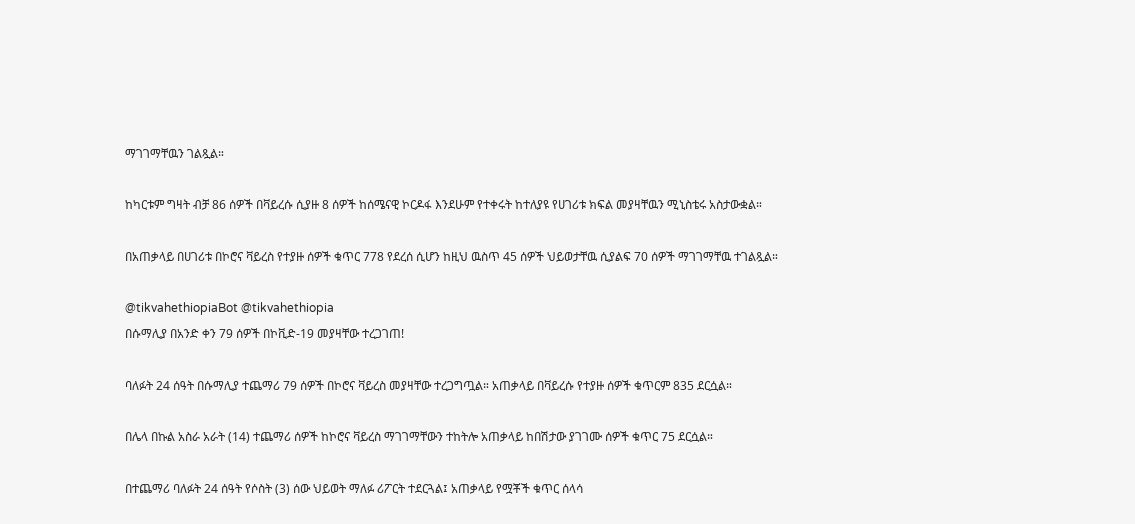ማገገማቸዉን ገልጿል።

ከካርቱም ግዛት ብቻ 86 ሰዎች በቫይረሱ ሲያዙ 8 ሰዎች ከሰሜናዊ ኮርዶፋ እንደሁም የተቀሩት ከተለያዩ የሀገሪቱ ክፍል መያዛቸዉን ሚኒስቴሩ አስታውቋል።

በአጠቃላይ በሀገሪቱ በኮሮና ቫይረስ የተያዙ ሰዎች ቁጥር 778 የደረሰ ሲሆን ከዚህ ዉስጥ 45 ሰዎች ህይወታቸዉ ሲያልፍ 70 ሰዎች ማገገማቸዉ ተገልጿል።

@tikvahethiopiaBot @tikvahethiopia
በሱማሊያ በአንድ ቀን 79 ሰዎች በኮቪድ-19 መያዛቸው ተረጋገጠ!

ባለፉት 24 ሰዓት በሱማሊያ ተጨማሪ 79 ሰዎች በኮሮና ቫይረስ መያዛቸው ተረጋግጧል። አጠቃላይ በቫይረሱ የተያዙ ሰዎች ቁጥርም 835 ደርሷል።

በሌላ በኩል አስራ አራት (14) ተጨማሪ ሰዎች ከኮሮና ቫይረስ ማገገማቸውን ተከትሎ አጠቃላይ ከበሽታው ያገገሙ ሰዎች ቁጥር 75 ደርሷል።

በተጨማሪ ባለፉት 24 ሰዓት የሶስት (3) ሰው ህይወት ማለፉ ሪፖርት ተደርጓል፤ አጠቃላይ የሟቾች ቁጥር ሰላሳ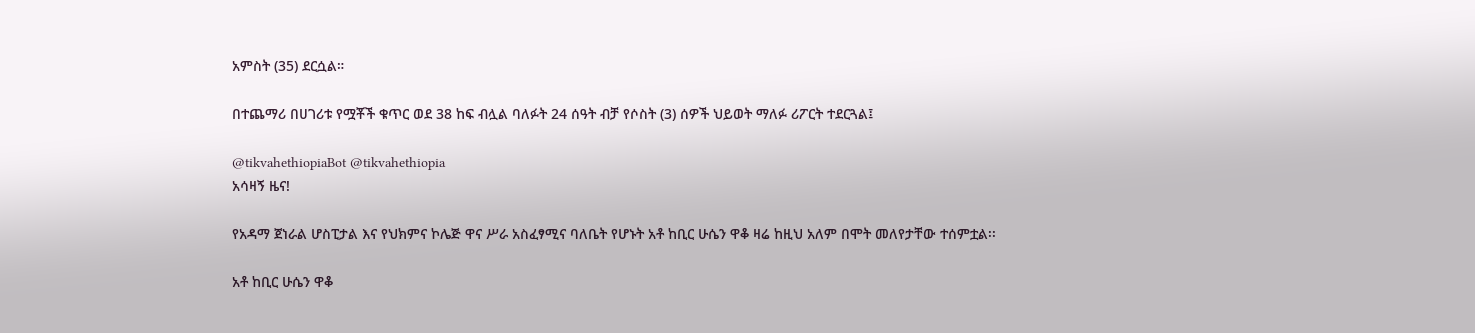አምስት (35) ደርሷል።

በተጨማሪ በሀገሪቱ የሟቾች ቁጥር ወደ 38 ከፍ ብሏል ባለፉት 24 ሰዓት ብቻ የሶስት (3) ሰዎች ህይወት ማለፉ ሪፖርት ተደርጓል፤

@tikvahethiopiaBot @tikvahethiopia
አሳዛኝ ዜና!

የአዳማ ጀነራል ሆስፒታል እና የህክምና ኮሌጅ ዋና ሥራ አስፈፃሚና ባለቤት የሆኑት አቶ ከቢር ሁሴን ዋቆ ዛሬ ከዚህ አለም በሞት መለየታቸው ተሰምቷል፡፡

አቶ ከቢር ሁሴን ዋቆ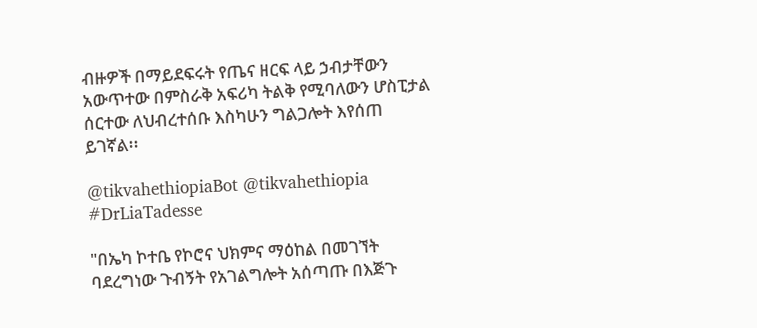ብዙዎች በማይደፍሩት የጤና ዘርፍ ላይ ኃብታቸውን አውጥተው በምስራቅ አፍሪካ ትልቅ የሚባለውን ሆስፒታል ሰርተው ለህብረተሰቡ እስካሁን ግልጋሎት እየሰጠ ይገኛል፡፡

@tikvahethiopiaBot @tikvahethiopia
#DrLiaTadesse

"በኤካ ኮተቤ የኮሮና ህክምና ማዕከል በመገኘት ባደረግነው ጉብኝት የአገልግሎት አሰጣጡ በእጅጉ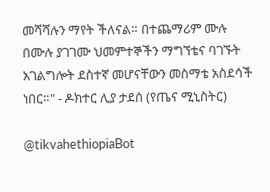መሻሻሉን ማየት ችለናል። በተጨማሪም ሙሉ በሙሉ ያገገሙ ህመምተኞችን ማግኘቴና ባገኙት አገልግሎት ደስተኛ መሆናቸውን መስማቴ አስደሳች ነበር።" - ዶክተር ሊያ ታደሰ (የጤና ሚኒስትር)

@tikvahethiopiaBot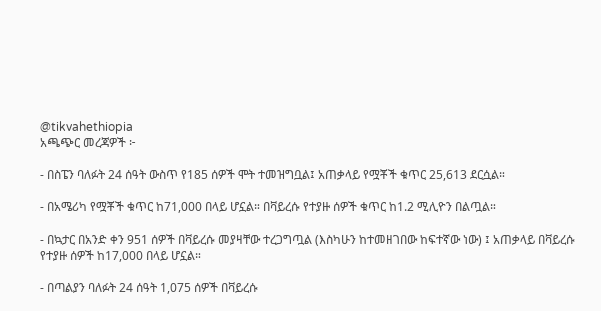@tikvahethiopia
አጫጭር መረጃዎች ፦

- በስፔን ባለፉት 24 ሰዓት ውስጥ የ185 ሰዎች ሞት ተመዝግቧል፤ አጠቃላይ የሟቾች ቁጥር 25,613 ደርሷል።

- በአሜሪካ የሟቾች ቁጥር ከ71,000 በላይ ሆኗል። በቫይረሱ የተያዙ ሰዎች ቁጥር ከ1.2 ሚሊዮን በልጧል።

- በኳታር በአንድ ቀን 951 ሰዎች በቫይረሱ መያዛቸው ተረጋግጧል (እስካሁን ከተመዘገበው ከፍተኛው ነው) ፤ አጠቃላይ በቫይረሱ የተያዙ ሰዎች ከ17,000 በላይ ሆኗል።

- በጣልያን ባለፉት 24 ሰዓት 1,075 ሰዎች በቫይረሱ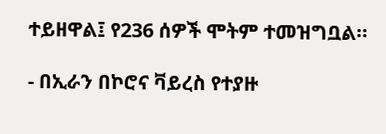ተይዘዋል፤ የ236 ሰዎች ሞትም ተመዝግቧል።

- በኢራን በኮሮና ቫይረስ የተያዙ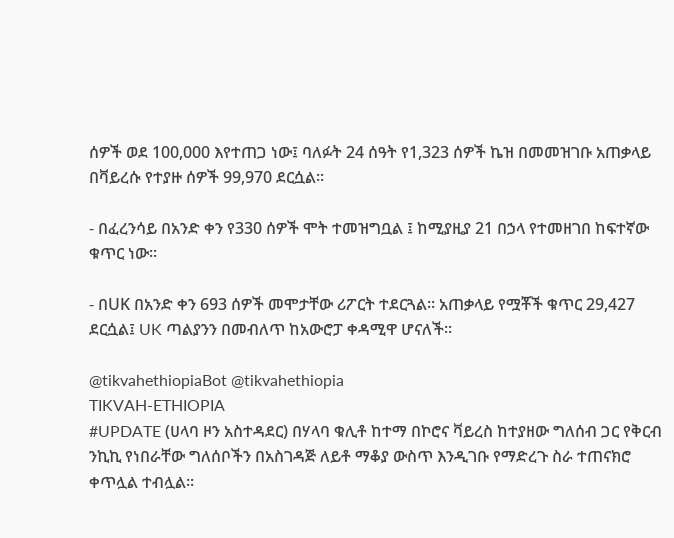ሰዎች ወደ 100,000 እየተጠጋ ነው፤ ባለፉት 24 ሰዓት የ1,323 ሰዎች ኬዝ በመመዝገቡ አጠቃላይ በቫይረሱ የተያዙ ሰዎች 99,970 ደርሷል።

- በፈረንሳይ በአንድ ቀን የ330 ሰዎች ሞት ተመዝግቧል ፤ ከሚያዚያ 21 በኃላ የተመዘገበ ከፍተኛው ቁጥር ነው።

- በUK በአንድ ቀን 693 ሰዎች መሞታቸው ሪፖርት ተደርጓል። አጠቃላይ የሟቾች ቁጥር 29,427 ደርሷል፤ UK ጣልያንን በመብለጥ ከአውሮፓ ቀዳሚዋ ሆናለች።

@tikvahethiopiaBot @tikvahethiopia
TIKVAH-ETHIOPIA
#UPDATE (ሀላባ ዞን አስተዳደር) በሃላባ ቁሊቶ ከተማ በኮሮና ቫይረስ ከተያዘው ግለሰብ ጋር የቅርብ ንኪኪ የነበራቸው ግለሰቦችን በአስገዳጅ ለይቶ ማቆያ ውስጥ እንዲገቡ የማድረጉ ስራ ተጠናክሮ ቀጥሏል ተብሏል፡፡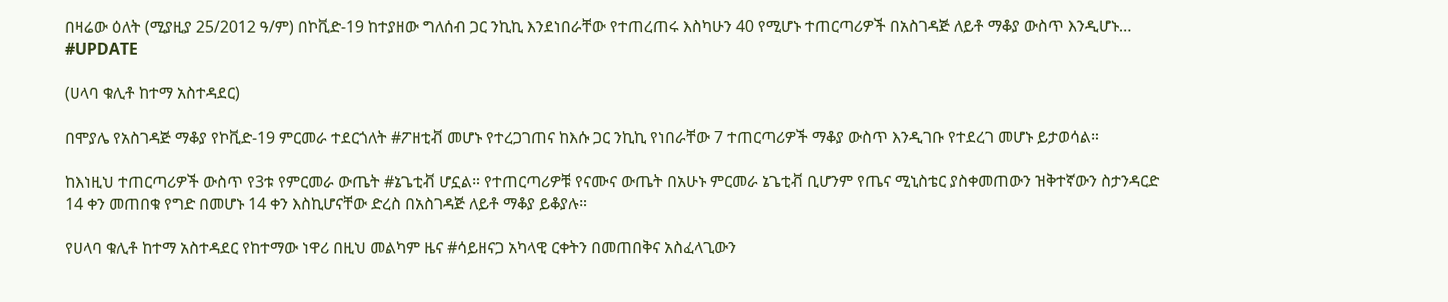በዛሬው ዕለት (ሚያዚያ 25/2012 ዓ/ም) በኮቪድ-19 ከተያዘው ግለሰብ ጋር ንኪኪ እንደነበራቸው የተጠረጠሩ እስካሁን 40 የሚሆኑ ተጠርጣሪዎች በአስገዳጅ ለይቶ ማቆያ ውስጥ እንዲሆኑ…
#UPDATE

(ሀላባ ቁሊቶ ከተማ አስተዳደር)

በሞያሌ የአስገዳጅ ማቆያ የኮቪድ-19 ምርመራ ተደርጎለት #ፖዘቲቭ መሆኑ የተረጋገጠና ከእሱ ጋር ንኪኪ የነበራቸው 7 ተጠርጣሪዎች ማቆያ ውስጥ እንዲገቡ የተደረገ መሆኑ ይታወሳል።

ከእነዚህ ተጠርጣሪዎች ውስጥ የ3ቱ የምርመራ ውጤት #ኔጌቲቭ ሆኗል። የተጠርጣሪዎቹ የናሙና ውጤት በአሁኑ ምርመራ ኔጌቲቭ ቢሆንም የጤና ሚኒስቴር ያስቀመጠውን ዝቅተኛውን ስታንዳርድ 14 ቀን መጠበቁ የግድ በመሆኑ 14 ቀን እስኪሆናቸው ድረስ በአስገዳጅ ለይቶ ማቆያ ይቆያሉ።

የሀላባ ቁሊቶ ከተማ አስተዳደር የከተማው ነዋሪ በዚህ መልካም ዜና #ሳይዘናጋ አካላዊ ርቀትን በመጠበቅና አስፈላጊውን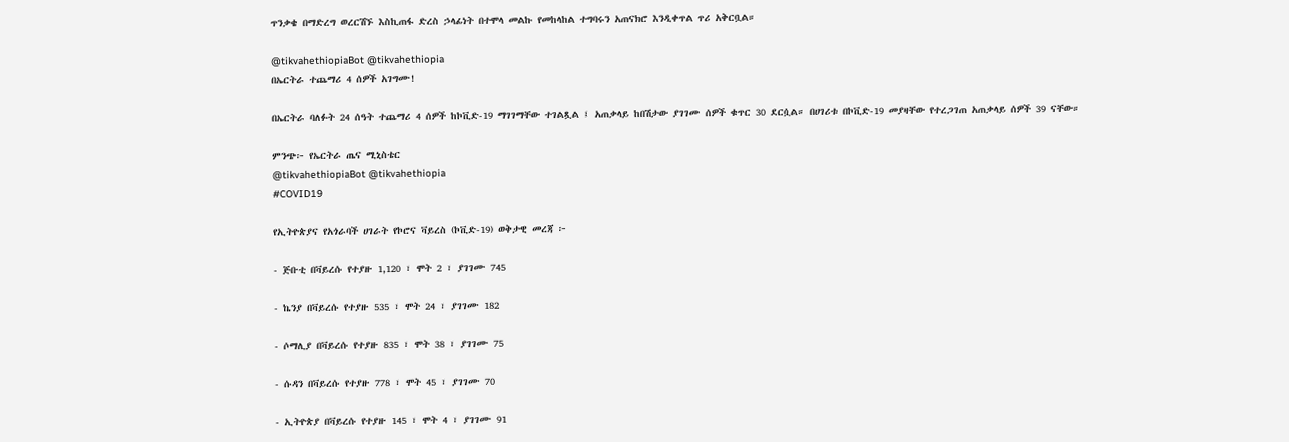ጥንቃቄ በማድረግ ወረርሽኙ እስኪጠፋ ድረስ ኃላፊነት በተሞላ መልኩ የመከላከል ተግባሩን አጠናክሮ እንዲቀጥል ጥሪ አቅርቧል።

@tikvahethiopiaBot @tikvahethiopia
በኤርትራ ተጨማሪ 4 ሰዎች አገግሙ!

በኤርትራ ባለፉት 24 ሰዓት ተጨማሪ 4 ሰዎች ከኮቪድ-19 ማገገማቸው ተገልጿል ፤ አጠቃላይ ከበሽታው ያገገሙ ሰዎች ቁጥር 30 ደርሷል። በሀገሪቱ በኮቪድ-19 መያዛቸው የተረጋገጠ አጠቃላይ ሰዎች 39 ናቸው።

ምንጭ፦ የኤርትራ ጤና ሚኒስቴር
@tikvahethiopiaBot @tikvahethiopia
#COVID19

የኢትዮጵያና የአጎራባች ሀገራት የኮሮና ቫይረስ (ኮቪድ-19) ወቅታዊ መረጃ ፦

- ጅቡቲ በቫይረሱ የተያዙ 1,120 ፣ ሞት 2 ፣ ያገገሙ 745

- ኬንያ በቫይረሱ የተያዙ 535 ፣ ሞት 24 ፣ ያገገሙ 182

- ሶማሊያ በቫይረሱ የተያዙ 835 ፣ ሞት 38 ፣ ያገገሙ 75

- ሱዳን በቫይረሱ የተያዙ 778 ፣ ሞት 45 ፣ ያገገሙ 70

- ኢትዮጵያ በቫይረሱ የተያዙ 145 ፣ ሞት 4 ፣ ያገገሙ 91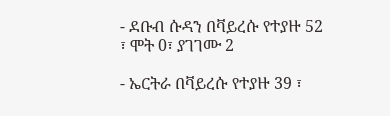- ደቡብ ሱዳን በቫይረሱ የተያዙ 52 ፣ ሞት 0፣ ያገገሙ 2

- ኤርትራ በቫይረሱ የተያዙ 39 ፣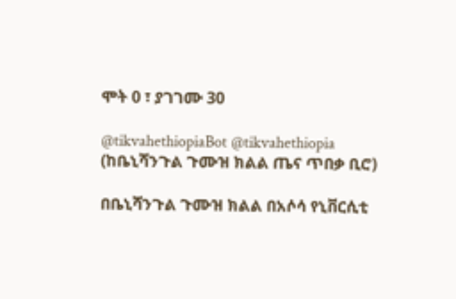ሞት 0 ፣ ያገገሙ 30

@tikvahethiopiaBot @tikvahethiopia
(ከቤኒሻንጉል ጉሙዝ ክልል ጤና ጥበቃ ቢሮ)

በቤኒሻንጉል ጉሙዝ ክልል በአሶሳ የኒቨርሲቲ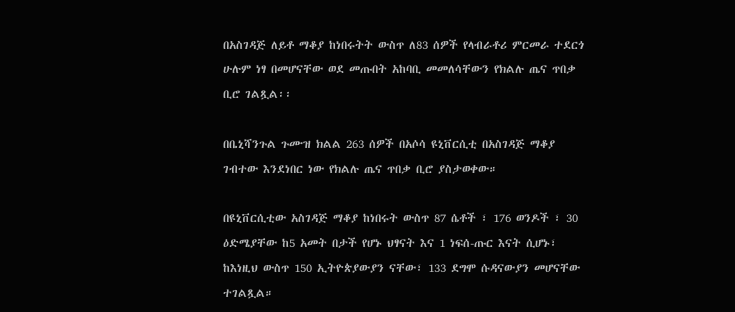በአስገዳጅ ለይቶ ማቆያ ከነበሩትት ውስጥ ለ83 ሰዎች የላብራቶሪ ምርመራ ተደርጎ ሁሉም ነፃ በመሆናቸው ወደ መጡበት አከባቢ መመለሳቸውን የክልሉ ጤና ጥበቃ ቢሮ ገልጿል፡፡

በቤኒሻንጉል ጉሙዝ ክልል 263 ሰዎች በአሶሳ ዩኒቨርሲቲ በአስገዳጅ ማቆያ ገብተው እንደነበር ነው የክልሉ ጤና ጥበቃ ቢሮ ያስታወቀው።

በዩኒቨርሲቲው አስገዳጅ ማቆያ ከነበሩት ውስጥ 87 ሴቶች ፣ 176 ወንዶች ፣ 30 ዕድሜያቸው ከ5 አመት በታች የሆኑ ህፃናት እና 1 ነፍሰ-ጡር እናት ሲሆኑ፣ ከእነዚህ ውስጥ 150 ኢትዮጵያውያን ናቸው፣ 133 ደግሞ ሱዳናውያን መሆናቸው ተገልጿል።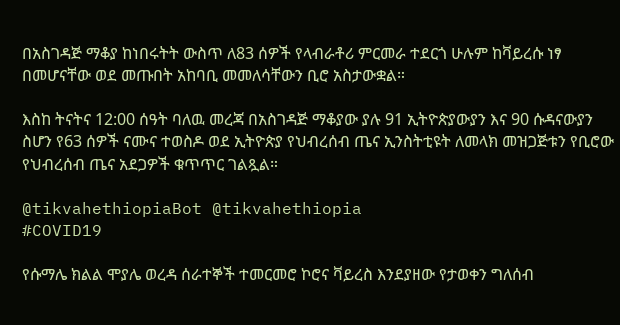በአስገዳጅ ማቆያ ከነበሩትት ውስጥ ለ83 ሰዎች የላብራቶሪ ምርመራ ተደርጎ ሁሉም ከቫይረሱ ነፃ በመሆናቸው ወደ መጡበት አከባቢ መመለሳቸውን ቢሮ አስታውቋል።

እስከ ትናትና 12:00 ሰዓት ባለዉ መረጃ በአስገዳጅ ማቆያው ያሉ 91 ኢትዮጵያውያን እና 90 ሱዳናውያን ስሆን የ63 ሰዎች ናሙና ተወስዶ ወደ ኢትዮጵያ የህብረሰብ ጤና ኢንስትቲዩት ለመላክ መዝጋጅቱን የቢሮው የህብረሰብ ጤና አደጋዎች ቁጥጥር ገልጿል።

@tikvahethiopiaBot @tikvahethiopia
#COVID19

የሱማሌ ክልል ሞያሌ ወረዳ ሰራተኞች ተመርመሮ ኮሮና ቫይረስ እንደያዘው የታወቀን ግለሰብ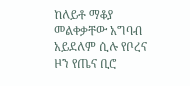ከለይቶ ማቆያ መልቀቃቸው አግባብ አይደለም ሲሉ የቦረና ዞን የጤና ቢሮ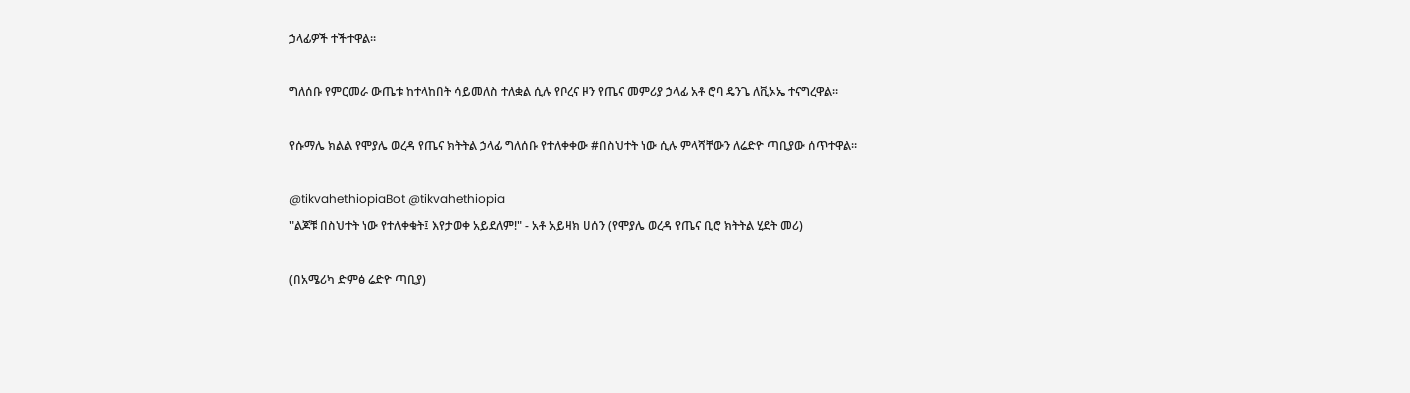ኃላፊዎች ተችተዋል።

ግለሰቡ የምርመራ ውጤቱ ከተላከበት ሳይመለስ ተለቋል ሲሉ የቦረና ዞን የጤና መምሪያ ኃላፊ አቶ ሮባ ዴንጌ ለቪኦኤ ተናግረዋል።

የሱማሌ ክልል የሞያሌ ወረዳ የጤና ክትትል ኃላፊ ግለሰቡ የተለቀቀው #በስህተት ነው ሲሉ ምላሻቸውን ለሬድዮ ጣቢያው ሰጥተዋል።

@tikvahethiopiaBot @tikvahethiopia
"ልጆቹ በስህተት ነው የተለቀቁት፤ እየታወቀ አይደለም!" - አቶ አይዛክ ሀሰን (የሞያሌ ወረዳ የጤና ቢሮ ክትትል ሂደት መሪ)

(በአሜሪካ ድምፅ ሬድዮ ጣቢያ)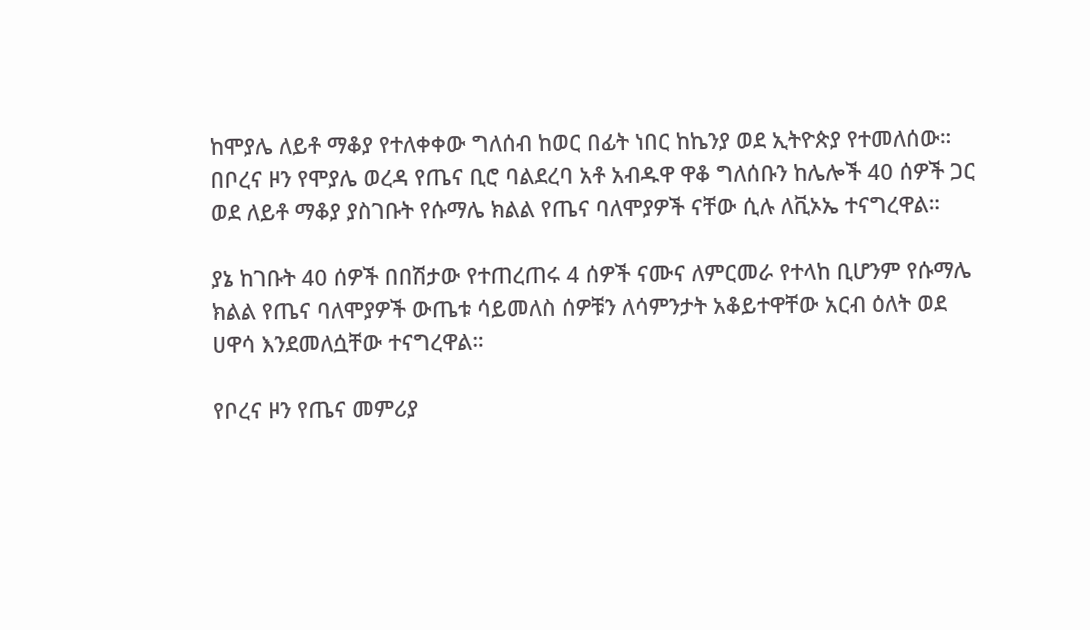ከሞያሌ ለይቶ ማቆያ የተለቀቀው ግለሰብ ከወር በፊት ነበር ከኬንያ ወደ ኢትዮጵያ የተመለሰው። በቦረና ዞን የሞያሌ ወረዳ የጤና ቢሮ ባልደረባ አቶ አብዱዋ ዋቆ ግለሰቡን ከሌሎች 40 ሰዎች ጋር ወደ ለይቶ ማቆያ ያስገቡት የሱማሌ ክልል የጤና ባለሞያዎች ናቸው ሲሉ ለቪኦኤ ተናግረዋል።

ያኔ ከገቡት 40 ሰዎች በበሽታው የተጠረጠሩ 4 ሰዎች ናሙና ለምርመራ የተላከ ቢሆንም የሱማሌ ክልል የጤና ባለሞያዎች ውጤቱ ሳይመለስ ሰዎቹን ለሳምንታት አቆይተዋቸው አርብ ዕለት ወደ ሀዋሳ እንደመለሷቸው ተናግረዋል።

የቦረና ዞን የጤና መምሪያ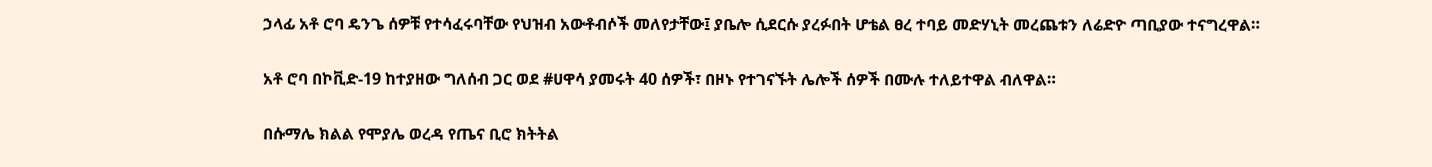ኃላፊ አቶ ሮባ ዴንጌ ሰዎቹ የተሳፈሩባቸው የህዝብ አውቶብሶች መለየታቸው፤ ያቤሎ ሲደርሱ ያረፉበት ሆቴል ፀረ ተባይ መድሃኒት መረጨቱን ለሬድዮ ጣቢያው ተናግረዋል።

አቶ ሮባ በኮቪድ-19 ከተያዘው ግለሰብ ጋር ወደ #ሀዋሳ ያመሩት 40 ሰዎች፣ በዞኑ የተገናኙት ሌሎች ሰዎች በሙሉ ተለይተዋል ብለዋል።

በሱማሌ ክልል የሞያሌ ወረዳ የጤና ቢሮ ክትትል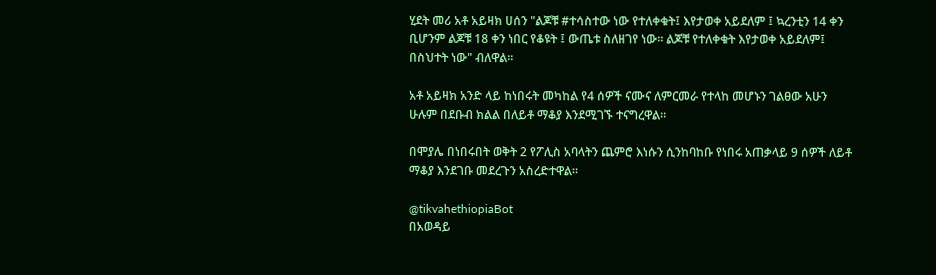ሂደት መሪ አቶ አይዛክ ሀሰን "ልጆቹ #ተሳስተው ነው የተለቀቁት፤ እየታወቀ አይደለም ፤ ኳረንቲን 14 ቀን ቢሆንም ልጆቹ 18 ቀን ነበር የቆዩት ፤ ውጤቱ ስለዘገየ ነው። ልጆቹ የተለቀቁት እየታወቀ አይደለም፤ በስህተት ነው" ብለዋል።

አቶ አይዛክ አንድ ላይ ከነበሩት መካከል የ4 ሰዎች ናሙና ለምርመራ የተላከ መሆኑን ገልፀው አሁን ሁሉም በደቡብ ክልል በለይቶ ማቆያ እንደሚገኙ ተናግረዋል።

በሞያሌ በነበሩበት ወቅት 2 የፖሊስ አባላትን ጨምሮ እነሱን ሲንከባከቡ የነበሩ አጠቃላይ 9 ሰዎች ለይቶ ማቆያ እንደገቡ መደረጉን አስረድተዋል።

@tikvahethiopiaBot
በአወዳይ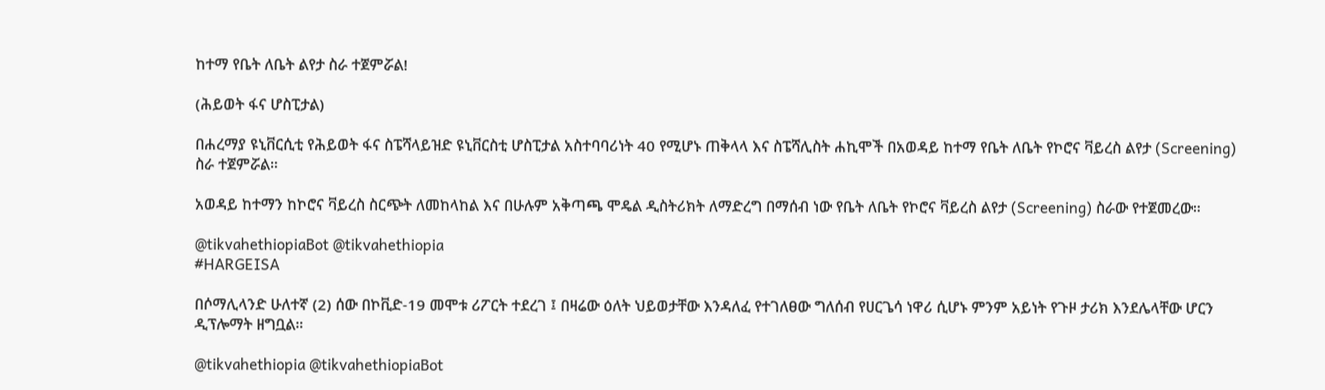ከተማ የቤት ለቤት ልየታ ስራ ተጀምሯል!

(ሕይወት ፋና ሆስፒታል)

በሐረማያ ዩኒቨርሲቲ የሕይወት ፋና ስፔሻላይዝድ ዩኒቨርስቲ ሆስፒታል አስተባባሪነት 40 የሚሆኑ ጠቅላላ እና ስፔሻሊስት ሐኪሞች በአወዳይ ከተማ የቤት ለቤት የኮሮና ቫይረስ ልየታ (Screening) ስራ ተጀምሯል።

አወዳይ ከተማን ከኮሮና ቫይረስ ስርጭት ለመከላከል እና በሁሉም አቅጣጫ ሞዴል ዲስትሪክት ለማድረግ በማሰብ ነው የቤት ለቤት የኮሮና ቫይረስ ልየታ (Screening) ስራው የተጀመረው።

@tikvahethiopiaBot @tikvahethiopia
#HARGEISA

በሶማሊላንድ ሁለተኛ (2) ሰው በኮቪድ-19 መሞቱ ሪፖርት ተደረገ ፤ በዛሬው ዕለት ህይወታቸው እንዳለፈ የተገለፀው ግለሰብ የሀርጌሳ ነዋሪ ሲሆኑ ምንም አይነት የጉዞ ታሪክ እንደሌላቸው ሆርን ዲፕሎማት ዘግቧል።

@tikvahethiopia @tikvahethiopiaBot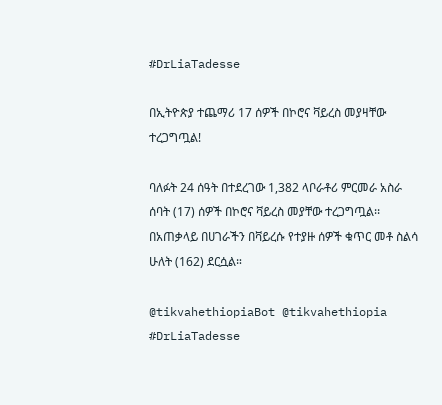#DrLiaTadesse

በኢትዮጵያ ተጨማሪ 17 ሰዎች በኮሮና ቫይረስ መያዛቸው ተረጋግጧል!

ባለፉት 24 ሰዓት በተደረገው 1,382 ላቦራቶሪ ምርመራ አስራ ሰባት (17) ሰዎች በኮሮና ቫይረስ መያቸው ተረጋግጧል፡፡ በአጠቃላይ በሀገራችን በቫይረሱ የተያዙ ሰዎች ቁጥር መቶ ስልሳ ሁለት (162) ደርሷል።

@tikvahethiopiaBot @tikvahethiopia
#DrLiaTadesse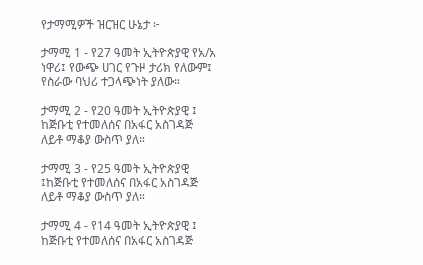የታማሚዎች ዝርዝር ሁኔታ ፦

ታማሚ 1 - የ27 ዓመት ኢትዮጵያዊ የአ/አ ነዋሪ፤ የውጭ ሀገር የጉዞ ታሪክ የለውም፤ የስራው ባህሪ ተጋላጭነት ያለው።

ታማሚ 2 - የ20 ዓመት ኢትዮጵያዊ ፤ ከጅቡቲ የተመለሰና በአፋር አስገዳጅ ለይቶ ማቆያ ውስጥ ያለ።

ታማሚ 3 - የ25 ዓመት ኢትዮጵያዊ ፤ከጅቡቲ የተመለሰና በአፋር አስገዳጅ ለይቶ ማቆያ ውስጥ ያለ።

ታማሚ 4 - የ14 ዓመት ኢትዮጵያዊ ፤ ከጅቡቲ የተመለሰና በአፋር አስገዳጅ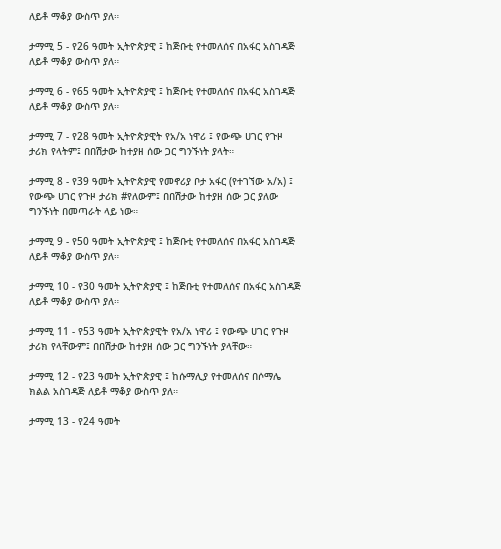ለይቶ ማቆያ ውስጥ ያለ።

ታማሚ 5 - የ26 ዓመት ኢትዮጵያዊ ፤ ከጅቡቲ የተመለሰና በአፋር አስገዳጅ ለይቶ ማቆያ ውስጥ ያለ።

ታማሚ 6 - የ65 ዓመት ኢትዮጵያዊ ፤ ከጅቡቲ የተመለሰና በአፋር አስገዳጅ ለይቶ ማቆያ ውስጥ ያለ።

ታማሚ 7 - የ28 ዓመት ኢትዮጵያዊት የአ/አ ነዋሪ ፤ የውጭ ሀገር የጉዞ ታሪክ የላትም፤ በበሽታው ከተያዘ ሰው ጋር ግንኙነት ያላት።

ታማሚ 8 - የ39 ዓመት ኢትዮጵያዊ የመኖሪያ ቦታ አፋር (የተገኘው አ/አ) ፤ የውጭ ሀገር የጉዞ ታሪክ #የለውም፤ በበሽታው ከተያዘ ሰው ጋር ያለው ግንኙነት በመጣራት ላይ ነው።

ታማሚ 9 - የ50 ዓመት ኢትዮጵያዊ ፤ ከጅቡቲ የተመለሰና በአፋር አስገዳጅ ለይቶ ማቆያ ውስጥ ያለ።

ታማሚ 10 - የ30 ዓመት ኢትዮጵያዊ ፤ ከጅቡቲ የተመለሰና በአፋር አስገዳጅ ለይቶ ማቆያ ውስጥ ያለ።

ታማሚ 11 - የ53 ዓመት ኢትዮጵያዊት የአ/አ ነዋሪ ፤ የውጭ ሀገር የጉዞ ታሪክ የላቸውም፤ በበሽታው ከተያዘ ሰው ጋር ግንኙነት ያላቸው።

ታማሚ 12 - የ23 ዓመት ኢትዮጵያዊ ፤ ከሱማሊያ የተመለሰና በሶማሌ ክልል አስገዳጅ ለይቶ ማቆያ ውስጥ ያለ።

ታማሚ 13 - የ24 ዓመት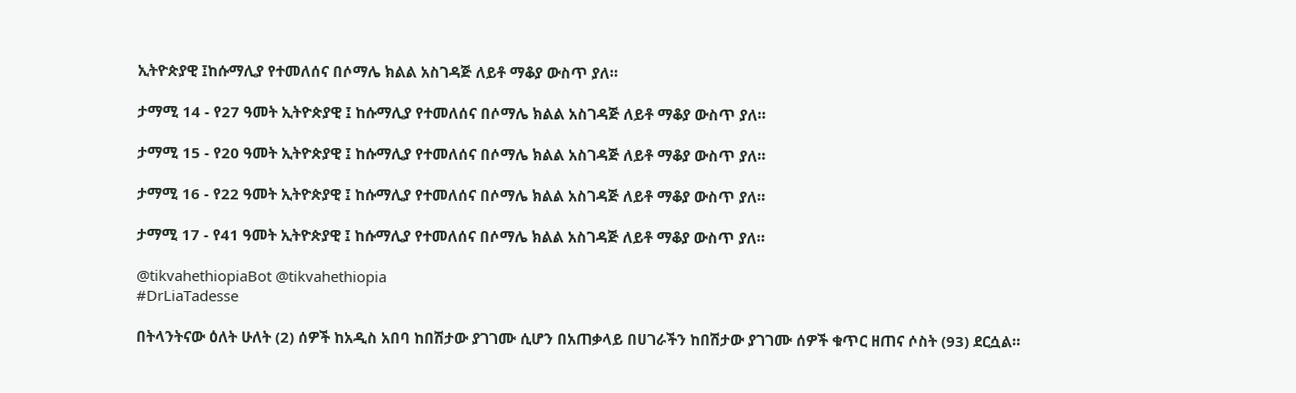ኢትዮጵያዊ ፤ከሱማሊያ የተመለሰና በሶማሌ ክልል አስገዳጅ ለይቶ ማቆያ ውስጥ ያለ።

ታማሚ 14 - የ27 ዓመት ኢትዮጵያዊ ፤ ከሱማሊያ የተመለሰና በሶማሌ ክልል አስገዳጅ ለይቶ ማቆያ ውስጥ ያለ።

ታማሚ 15 - የ20 ዓመት ኢትዮጵያዊ ፤ ከሱማሊያ የተመለሰና በሶማሌ ክልል አስገዳጅ ለይቶ ማቆያ ውስጥ ያለ።

ታማሚ 16 - የ22 ዓመት ኢትዮጵያዊ ፤ ከሱማሊያ የተመለሰና በሶማሌ ክልል አስገዳጅ ለይቶ ማቆያ ውስጥ ያለ።

ታማሚ 17 - የ41 ዓመት ኢትዮጵያዊ ፤ ከሱማሊያ የተመለሰና በሶማሌ ክልል አስገዳጅ ለይቶ ማቆያ ውስጥ ያለ።

@tikvahethiopiaBot @tikvahethiopia
#DrLiaTadesse

በትላንትናው ዕለት ሁለት (2) ሰዎች ከአዲስ አበባ ከበሽታው ያገገሙ ሲሆን በአጠቃላይ በሀገራችን ከበሽታው ያገገሙ ሰዎች ቁጥር ዘጠና ሶስት (93) ደርሷል።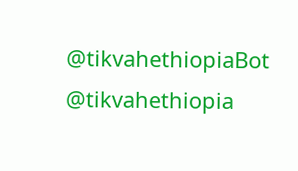@tikvahethiopiaBot @tikvahethiopia